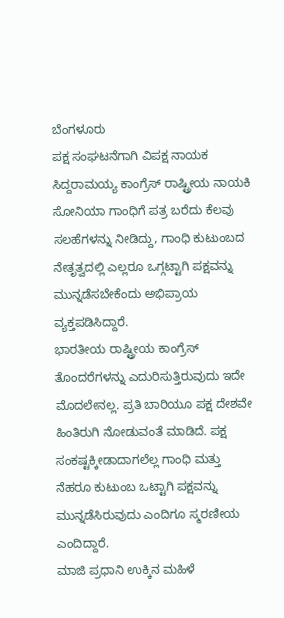ಬೆಂಗಳೂರು
ಪಕ್ಷ ಸಂಘಟನೆಗಾಗಿ ವಿಪಕ್ಷ ನಾಯಕ ಸಿದ್ದರಾಮಯ್ಯ ಕಾಂಗ್ರೆಸ್ ರಾಷ್ಟ್ರೀಯ ನಾಯಕಿ ಸೋನಿಯಾ ಗಾಂಧಿಗೆ ಪತ್ರ ಬರೆದು ಕೆಲವು ಸಲಹೆಗಳನ್ನು ನೀಡಿದ್ದು, ಗಾಂಧಿ ಕುಟುಂಬದ ನೇತೃತ್ವದಲ್ಲಿ ಎಲ್ಲರೂ ಒಗ್ಗಟ್ಟಾಗಿ ಪಕ್ಷವನ್ನು ಮುನ್ನಡೆಸಬೇಕೆಂದು ಅಭಿಪ್ರಾಯ ವ್ಯಕ್ತಪಡಿಸಿದ್ದಾರೆ.
ಭಾರತೀಯ ರಾಷ್ಟ್ರೀಯ ಕಾಂಗ್ರೆಸ್ ತೊಂದರೆಗಳನ್ನು ಎದುರಿಸುತ್ತಿರುವುದು ಇದೇ ಮೊದಲೇನಲ್ಲ. ಪ್ರತಿ ಬಾರಿಯೂ ಪಕ್ಷ ದೇಶವೇ ಹಿಂತಿರುಗಿ ನೋಡುವಂತೆ ಮಾಡಿದೆ. ಪಕ್ಷ ಸಂಕಷ್ಟಕ್ಕೀಡಾದಾಗಲೆಲ್ಲ ಗಾಂಧಿ ಮತ್ತು ನೆಹರೂ ಕುಟುಂಬ ಒಟ್ಟಾಗಿ ಪಕ್ಷವನ್ನು ಮುನ್ನಡೆಸಿರುವುದು ಎಂದಿಗೂ ಸ್ಮರಣೀಯ ಎಂದಿದ್ದಾರೆ.
ಮಾಜಿ ಪ್ರಧಾನಿ ಉಕ್ಕಿನ ಮಹಿಳೆ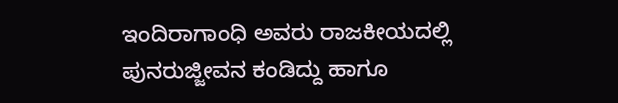ಇಂದಿರಾಗಾಂಧಿ ಅವರು ರಾಜಕೀಯದಲ್ಲಿ ಪುನರುಜ್ಜೀವನ ಕಂಡಿದ್ದು ಹಾಗೂ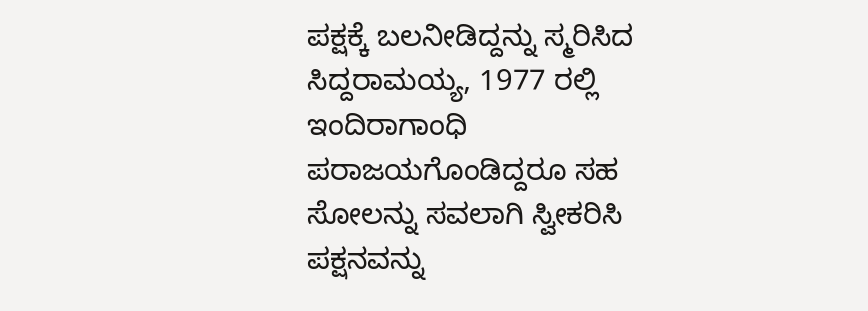ಪಕ್ಷಕ್ಕೆ ಬಲನೀಡಿದ್ದನ್ನು ಸ್ಮರಿಸಿದ ಸಿದ್ದರಾಮಯ್ಯ, 1977 ರಲ್ಲಿ ಇಂದಿರಾಗಾಂಧಿ ಪರಾಜಯಗೊಂಡಿದ್ದರೂ ಸಹ ಸೋಲನ್ನು ಸವಲಾಗಿ ಸ್ವೀಕರಿಸಿ ಪಕ್ಷನವನ್ನು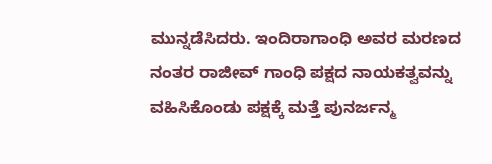ಮುನ್ನಡೆಸಿದರು. ಇಂದಿರಾಗಾಂಧಿ ಅವರ ಮರಣದ ನಂತರ ರಾಜೀವ್ ಗಾಂಧಿ ಪಕ್ಷದ ನಾಯಕತ್ವವನ್ನು ವಹಿಸಿಕೊಂಡು ಪಕ್ಷಕ್ಕೆ ಮತ್ತೆ ಪುನರ್ಜನ್ಮ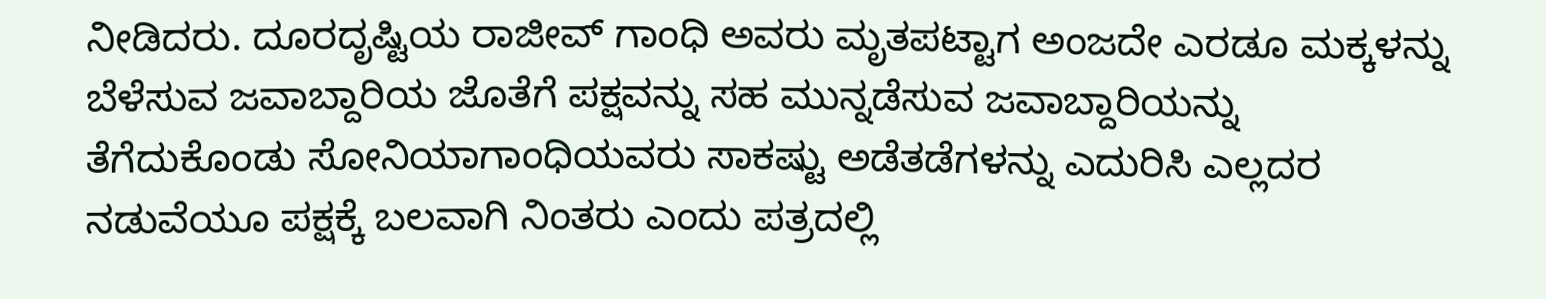ನೀಡಿದರು. ದೂರದೃಷ್ಟಿಯ ರಾಜೀವ್ ಗಾಂಧಿ ಅವರು ಮೃತಪಟ್ಟಾಗ ಅಂಜದೇ ಎರಡೂ ಮಕ್ಕಳನ್ನು ಬೆಳೆಸುವ ಜವಾಬ್ದಾರಿಯ ಜೊತೆಗೆ ಪಕ್ಷವನ್ನು ಸಹ ಮುನ್ನಡೆಸುವ ಜವಾಬ್ದಾರಿಯನ್ನು ತೆಗೆದುಕೊಂಡು ಸೋನಿಯಾಗಾಂಧಿಯವರು ಸಾಕಷ್ಟು ಅಡೆತಡೆಗಳನ್ನು ಎದುರಿಸಿ ಎಲ್ಲದರ ನಡುವೆಯೂ ಪಕ್ಷಕ್ಕೆ ಬಲವಾಗಿ ನಿಂತರು ಎಂದು ಪತ್ರದಲ್ಲಿ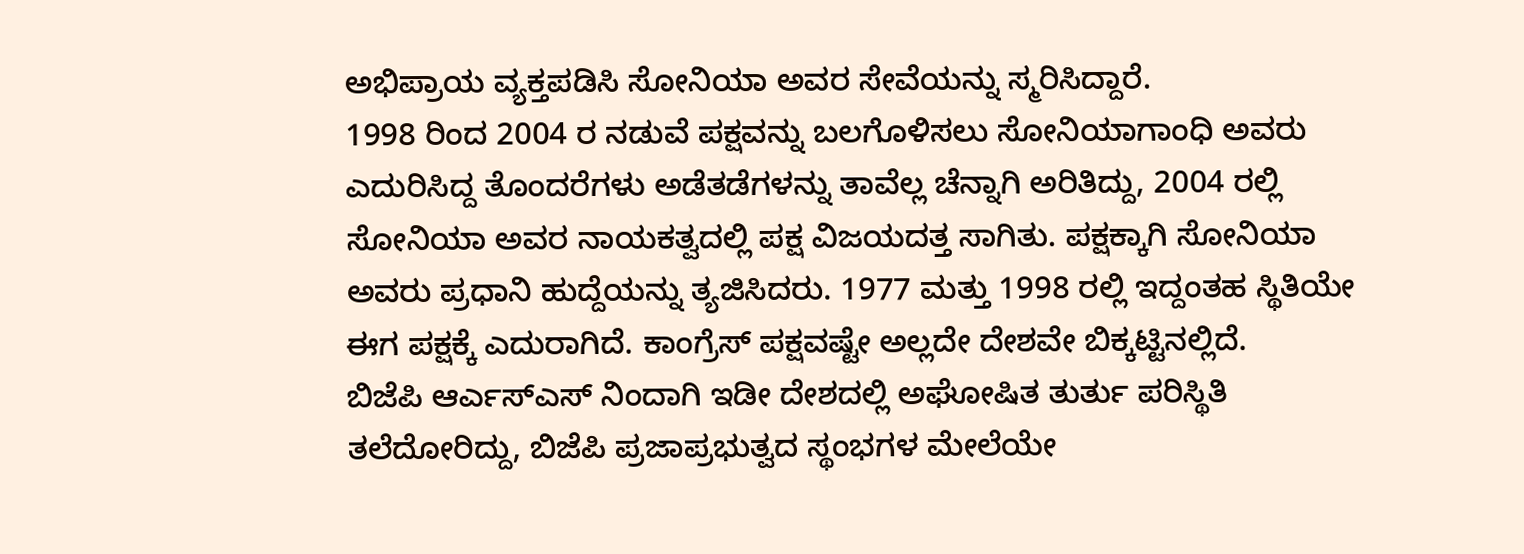ಅಭಿಪ್ರಾಯ ವ್ಯಕ್ತಪಡಿಸಿ ಸೋನಿಯಾ ಅವರ ಸೇವೆಯನ್ನು ಸ್ಮರಿಸಿದ್ದಾರೆ.
1998 ರಿಂದ 2004 ರ ನಡುವೆ ಪಕ್ಷವನ್ನು ಬಲಗೊಳಿಸಲು ಸೋನಿಯಾಗಾಂಧಿ ಅವರು ಎದುರಿಸಿದ್ದ ತೊಂದರೆಗಳು ಅಡೆತಡೆಗಳನ್ನು ತಾವೆಲ್ಲ ಚೆನ್ನಾಗಿ ಅರಿತಿದ್ದು, 2004 ರಲ್ಲಿ ಸೋನಿಯಾ ಅವರ ನಾಯಕತ್ವದಲ್ಲಿ ಪಕ್ಷ ವಿಜಯದತ್ತ ಸಾಗಿತು. ಪಕ್ಷಕ್ಕಾಗಿ ಸೋನಿಯಾ ಅವರು ಪ್ರಧಾನಿ ಹುದ್ದೆಯನ್ನು ತ್ಯಜಿಸಿದರು. 1977 ಮತ್ತು 1998 ರಲ್ಲಿ ಇದ್ದಂತಹ ಸ್ಥಿತಿಯೇ ಈಗ ಪಕ್ಷಕ್ಕೆ ಎದುರಾಗಿದೆ. ಕಾಂಗ್ರೆಸ್ ಪಕ್ಷವಷ್ಟೇ ಅಲ್ಲದೇ ದೇಶವೇ ಬಿಕ್ಕಟ್ಟಿನಲ್ಲಿದೆ.
ಬಿಜೆಪಿ ಆರ್ಎಸ್ಎಸ್ ನಿಂದಾಗಿ ಇಡೀ ದೇಶದಲ್ಲಿ ಅಘೋಷಿತ ತುರ್ತು ಪರಿಸ್ಥಿತಿ ತಲೆದೋರಿದ್ದು, ಬಿಜೆಪಿ ಪ್ರಜಾಪ್ರಭುತ್ವದ ಸ್ಥಂಭಗಳ ಮೇಲೆಯೇ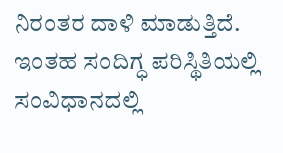ನಿರಂತರ ದಾಳಿ ಮಾಡುತ್ತಿದೆ. ಇಂತಹ ಸಂದಿಗ್ಧ ಪರಿಸ್ಥಿತಿಯಲ್ಲಿ ಸಂವಿಧಾನದಲ್ಲಿ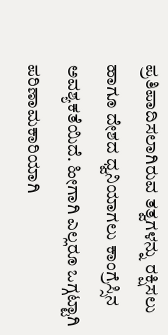ಪ್ರತಿಪಾದಿಸಲಾಗಿರುವ ತತ್ವಗಳನ್ನು ರಕ್ಷಿಸಲು ಹಾಗೂ ದೇಶದ ಧ್ವನಿಯಾಗಲು ಕಾಂಗ್ರೆಸ್ಸಿನ ಅವಶ್ಯಕತೆಯಿದೆ. ಹೀಗಾಗಿ ಎಲ್ಲರೂ ಒಗ್ಗಟ್ಟಾಗಿ ಪರಿಣಾಮಕಾರಿಯಾಗಿ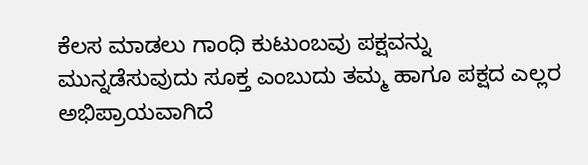ಕೆಲಸ ಮಾಡಲು ಗಾಂಧಿ ಕುಟುಂಬವು ಪಕ್ಷವನ್ನು ಮುನ್ನಡೆಸುವುದು ಸೂಕ್ತ ಎಂಬುದು ತಮ್ಮ ಹಾಗೂ ಪಕ್ಷದ ಎಲ್ಲರ ಅಭಿಪ್ರಾಯವಾಗಿದೆ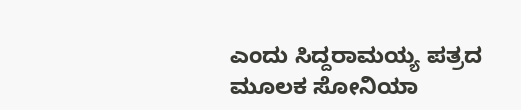ಎಂದು ಸಿದ್ದರಾಮಯ್ಯ ಪತ್ರದ ಮೂಲಕ ಸೋನಿಯಾ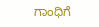ಗಾಂಧಿಗೆ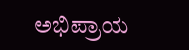ಅಭಿಪ್ರಾಯ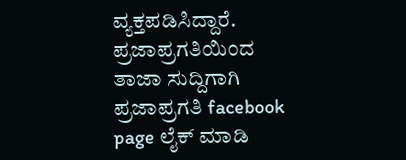ವ್ಯಕ್ತಪಡಿಸಿದ್ದಾರೆ.
ಪ್ರಜಾಪ್ರಗತಿಯಿಂದ ತಾಜಾ ಸುದ್ದಿಗಾಗಿ ಪ್ರಜಾಪ್ರಗತಿ facebook page ಲೈಕ್ ಮಾಡಿ